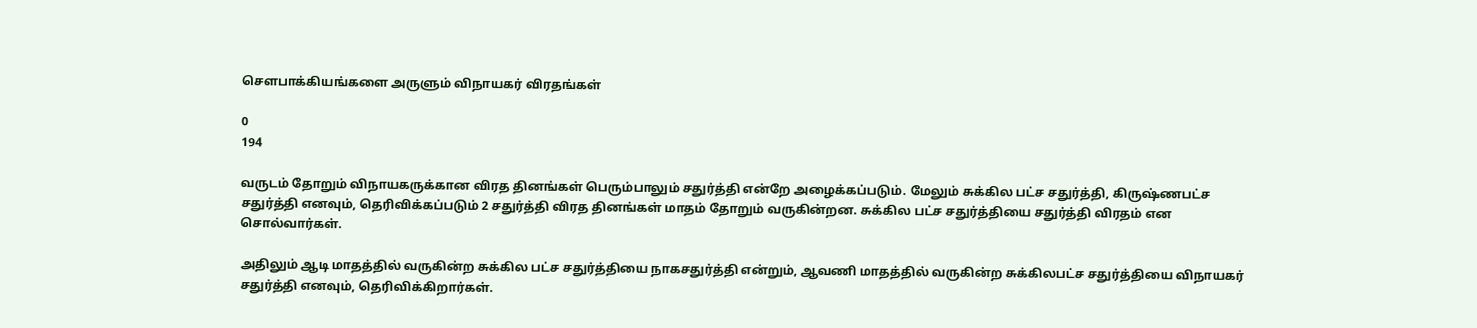சௌபாக்கியங்களை அருளும் விநாயகர் விரதங்கள்

0
194

வருடம் தோறும் விநாயகருக்கான விரத தினங்கள் பெரும்பாலும் சதுர்த்தி என்றே அழைக்கப்படும். மேலும் சுக்கில பட்ச சதுர்த்தி, கிருஷ்ணபட்ச சதுர்த்தி எனவும், தெரிவிக்கப்படும் 2 சதுர்த்தி விரத தினங்கள் மாதம் தோறும் வருகின்றன. சுக்கில பட்ச சதுர்த்தியை சதுர்த்தி விரதம் என சொல்வார்கள்.

அதிலும் ஆடி மாதத்தில் வருகின்ற சுக்கில பட்ச சதுர்த்தியை நாகசதுர்த்தி என்றும், ஆவணி மாதத்தில் வருகின்ற சுக்கிலபட்ச சதுர்த்தியை விநாயகர் சதுர்த்தி எனவும், தெரிவிக்கிறார்கள்.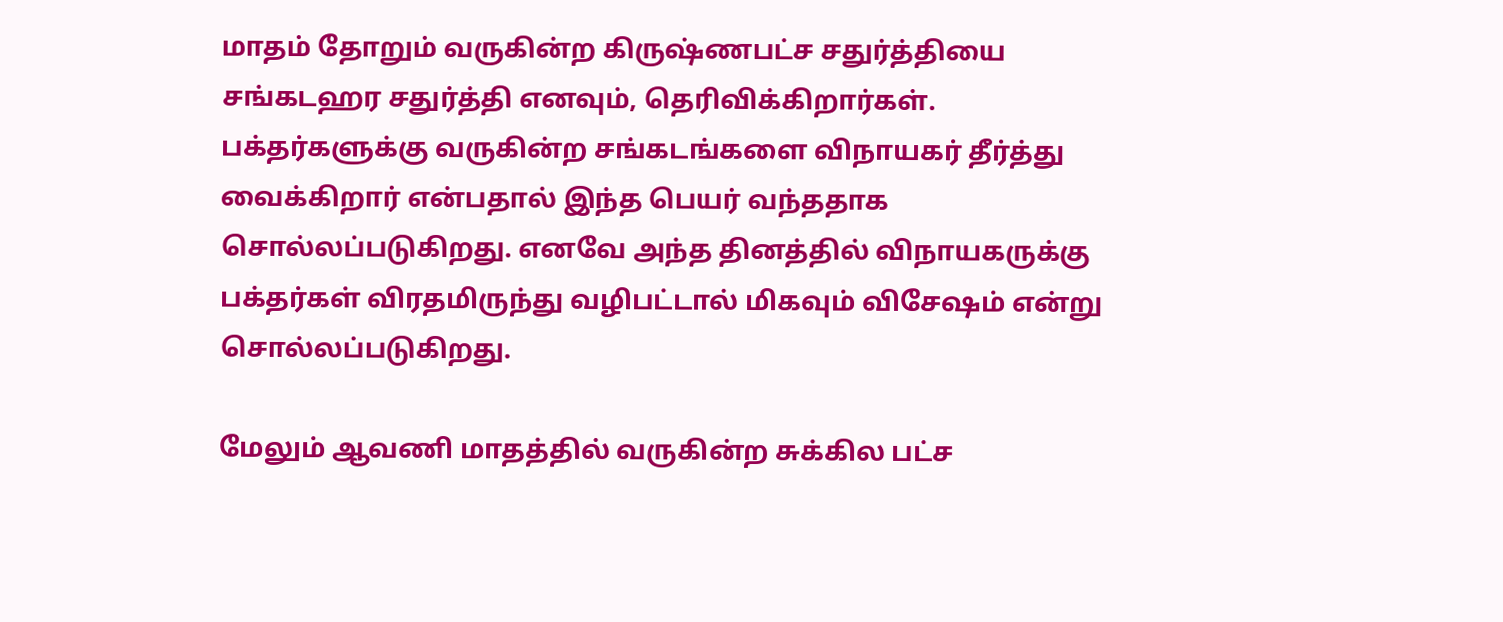மாதம் தோறும் வருகின்ற கிருஷ்ணபட்ச சதுர்த்தியை சங்கடஹர சதுர்த்தி எனவும், தெரிவிக்கிறார்கள். பக்தர்களுக்கு வருகின்ற சங்கடங்களை விநாயகர் தீர்த்து வைக்கிறார் என்பதால் இந்த பெயர் வந்ததாக சொல்லப்படுகிறது. எனவே அந்த தினத்தில் விநாயகருக்கு பக்தர்கள் விரதமிருந்து வழிபட்டால் மிகவும் விசேஷம் என்று சொல்லப்படுகிறது.

மேலும் ஆவணி மாதத்தில் வருகின்ற சுக்கில பட்ச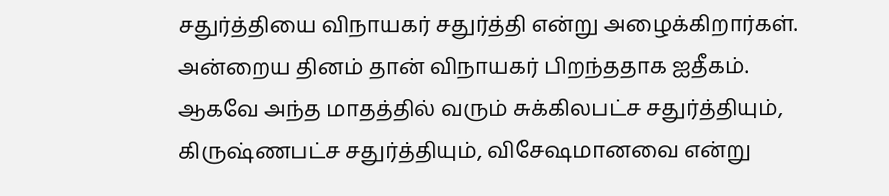சதுர்த்தியை விநாயகர் சதுர்த்தி என்று அழைக்கிறார்கள். அன்றைய தினம் தான் விநாயகர் பிறந்ததாக ஐதீகம். ஆகவே அந்த மாதத்தில் வரும் சுக்கிலபட்ச சதுர்த்தியும், கிருஷ்ணபட்ச சதுர்த்தியும், விசேஷமானவை என்று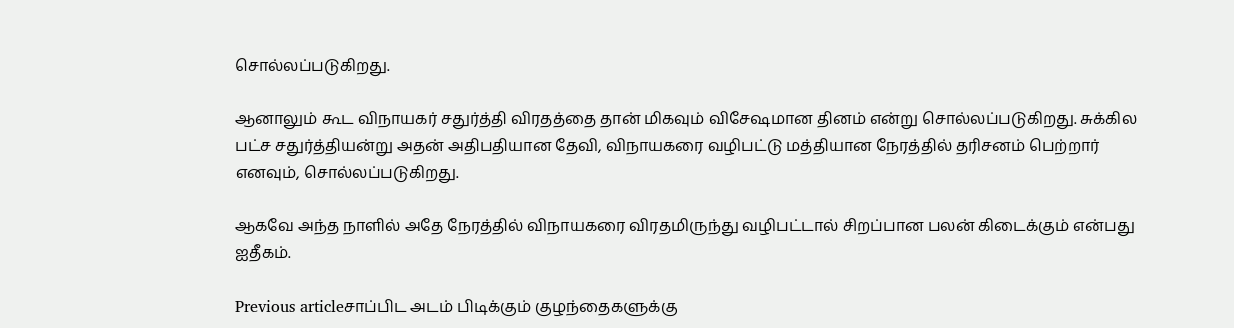சொல்லப்படுகிறது.

ஆனாலும் கூட விநாயகர் சதுர்த்தி விரதத்தை தான் மிகவும் விசேஷமான தினம் என்று சொல்லப்படுகிறது. சுக்கில பட்ச சதுர்த்தியன்று அதன் அதிபதியான தேவி, விநாயகரை வழிபட்டு மத்தியான நேரத்தில் தரிசனம் பெற்றார் எனவும், சொல்லப்படுகிறது.

ஆகவே அந்த நாளில் அதே நேரத்தில் விநாயகரை விரதமிருந்து வழிபட்டால் சிறப்பான பலன் கிடைக்கும் என்பது ஐதீகம்.

Previous articleசாப்பிட அடம் பிடிக்கும் குழந்தைகளுக்கு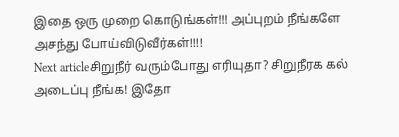இதை ஒரு முறை கொடுங்கள்!!! அப்புறம் நீங்களே அசந்து போய்விடுவீர்கள்!!!!
Next articleசிறுநீர் வரும்போது எரியுதா? சிறுநீரக கல் அடைப்பு நீங்க! இதோ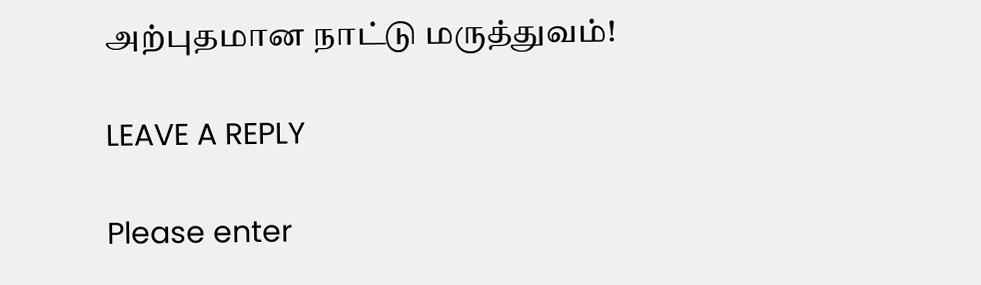அற்புதமான நாட்டு மருத்துவம்!

LEAVE A REPLY

Please enter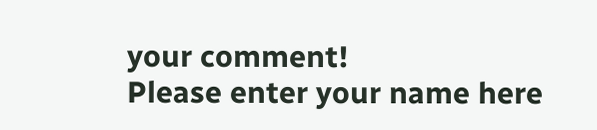your comment!
Please enter your name here